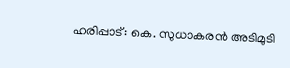ഹരിപ്പാട്: കെ. സുധാകരൻ അടിമുടി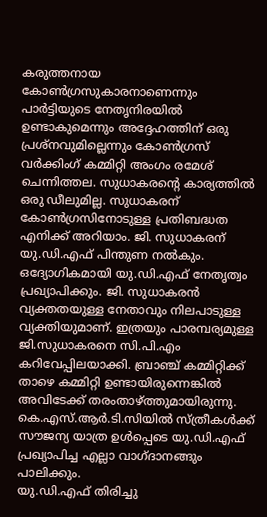കരുത്തനായ കോൺഗ്രസുകാരനാണെന്നും പാർട്ടിയുടെ നേതൃനിരയിൽ ഉണ്ടാകുമെന്നും അദ്ദേഹത്തിന് ഒരു പ്രശ്നവുമില്ലെന്നും കോൺഗ്രസ് വർക്കിംഗ് കമ്മിറ്റി അംഗം രമേശ് ചെന്നിത്തല. സുധാകരന്റെ കാര്യത്തിൽ ഒരു ഡീലുമില്ല. സുധാകരന് കോൺഗ്രസിനോടുള്ള പ്രതിബദ്ധത എനിക്ക് അറിയാം. ജി. സുധാകരന് യു.ഡി.എഫ് പിന്തുണ നൽകും. ഒദ്യോഗികമായി യു.ഡി.എഫ് നേതൃത്വം പ്രഖ്യാപിക്കും. ജി. സുധാകരൻ വ്യക്തതയുള്ള നേതാവും നിലപാടുള്ള വ്യക്തിയുമാണ്. ഇത്രയും പാരമ്പര്യമുള്ള ജി.സുധാകരനെ സി.പി.എം കറിവേപ്പിലയാക്കി. ബ്രാഞ്ച് കമ്മിറ്റിക്ക് താഴെ കമ്മിറ്റി ഉണ്ടായിരുന്നെങ്കിൽ അവിടേക്ക് തരംതാഴ്ത്തുമായിരുന്നു. കെ.എസ്.ആർ.ടി.സിയിൽ സ്ത്രീകൾക്ക് സൗജന്യ യാത്ര ഉൾപ്പെടെ യു.ഡി.എഫ് പ്രഖ്യാപിച്ച എല്ലാ വാഗ്ദാനങ്ങും പാലിക്കും.
യു.ഡി.എഫ് തിരിച്ചു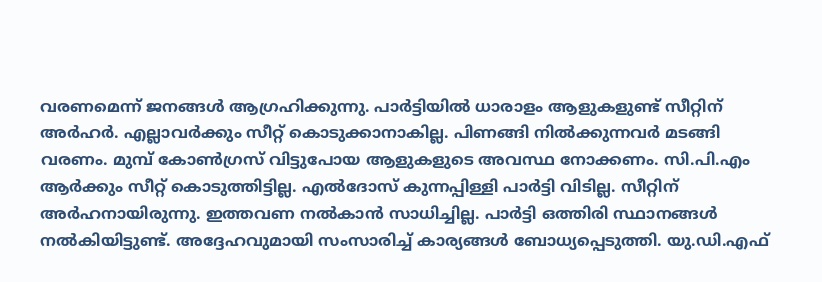വരണമെന്ന് ജനങ്ങൾ ആഗ്രഹിക്കുന്നു. പാർട്ടിയിൽ ധാരാളം ആളുകളുണ്ട് സീറ്റിന് അർഹർ. എല്ലാവർക്കും സീറ്റ് കൊടുക്കാനാകില്ല. പിണങ്ങി നിൽക്കുന്നവർ മടങ്ങി വരണം. മുമ്പ് കോൺഗ്രസ് വിട്ടുപോയ ആളുകളുടെ അവസ്ഥ നോക്കണം. സി.പി.എം ആർക്കും സീറ്റ് കൊടുത്തിട്ടില്ല. എൽദോസ് കുന്നപ്പിള്ളി പാർട്ടി വിടില്ല. സീറ്റിന് അർഹനായിരുന്നു. ഇത്തവണ നൽകാൻ സാധിച്ചില്ല. പാർട്ടി ഒത്തിരി സ്ഥാനങ്ങൾ നൽകിയിട്ടുണ്ട്. അദ്ദേഹവുമായി സംസാരിച്ച് കാര്യങ്ങൾ ബോധ്യപ്പെടുത്തി. യു.ഡി.എഫ്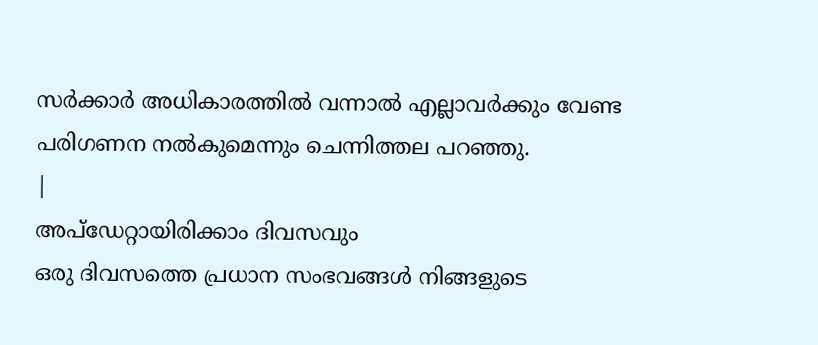സർക്കാർ അധികാരത്തിൽ വന്നാൽ എല്ലാവർക്കും വേണ്ട പരിഗണന നൽകുമെന്നും ചെന്നിത്തല പറഞ്ഞു.
|
അപ്ഡേറ്റായിരിക്കാം ദിവസവും
ഒരു ദിവസത്തെ പ്രധാന സംഭവങ്ങൾ നിങ്ങളുടെ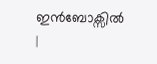ഇൻബോക്സിൽ |